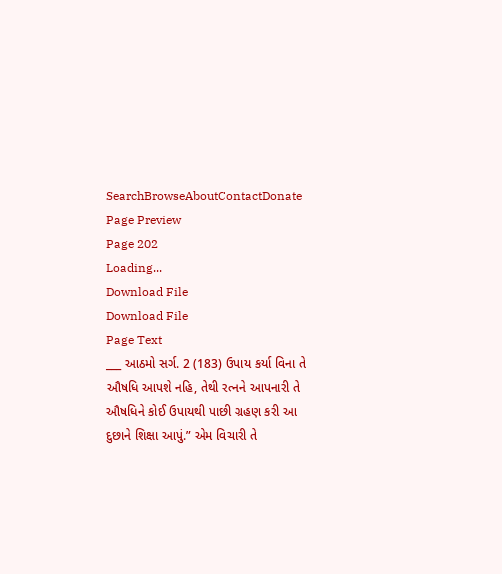SearchBrowseAboutContactDonate
Page Preview
Page 202
Loading...
Download File
Download File
Page Text
___ આઠમો સર્ગ. 2 (183) ઉપાય કર્યા વિના તે ઔષધિ આપશે નહિ, તેથી રત્નને આપનારી તે ઔષધિને કોઈ ઉપાયથી પાછી ગ્રહણ કરી આ દુછાને શિક્ષા આપું.” એમ વિચારી તે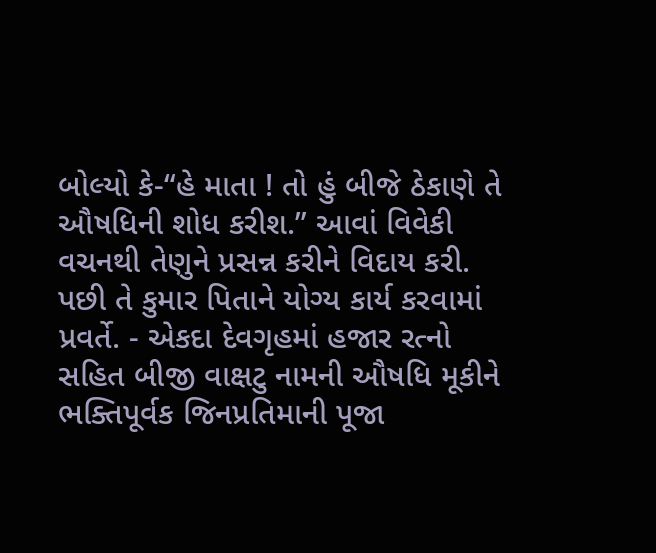બોલ્યો કે-“હે માતા ! તો હું બીજે ઠેકાણે તે ઔષધિની શોધ કરીશ.” આવાં વિવેકી વચનથી તેણુને પ્રસન્ન કરીને વિદાય કરી. પછી તે કુમાર પિતાને યોગ્ય કાર્ય કરવામાં પ્રવર્તે. - એકદા દેવગૃહમાં હજાર રત્નો સહિત બીજી વાક્ષટુ નામની ઔષધિ મૂકીને ભક્તિપૂર્વક જિનપ્રતિમાની પૂજા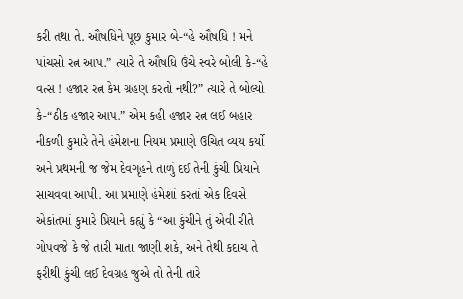કરી તથા તે. ઔષધિને પૂછ કુમાર બે-“હે ઔષધિ ! મને પાંચસો રત્ન આપ.” ત્યારે તે ઔષધિ ઉંચે સ્વરે બોલી કે-“હે વત્સ ! હજાર રત્ન કેમ ગ્રહણ કરતો નથી?” ત્યારે તે બોલ્યો કે-“ઠીક હજાર આપ.” એમ કહી હજાર રત્ન લઈ બહાર નીકળી કુમારે તેને હંમેશના નિયમ પ્રમાણે ઉચિત વ્યય કર્યો અને પ્રથમની જ જેમ દેવગૃહને તાળું દઈ તેની કુંચી પ્રિયાને સાચવવા આપી. આ પ્રમાણે હંમેશાં કરતાં એક દિવસે એકાંતમાં કુમારે પ્રિયાને કહ્યું કે “આ કુંચીને તું એવી રીતે ગોપવજે કે જે તારી માતા જાણી શકે, અને તેથી કદાચ તે ફરીથી કુંચી લઈ દેવગ્રહ જુએ તો તેની તારે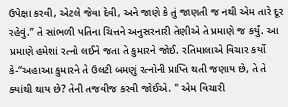ઉપેક્ષા કરવી, એટલે જેવા દેવી, અને જાણે કે તું જાણતી જ નથી એમ તારે દૂર રહેવું.” તે સાંભળી પતિના ચિત્તને અનુસરનારી તેણીએ તે પ્રમાણે જ કર્યું. આ પ્રમાણે હમેશાં રત્નો લઈને જતા તે કુમારને જોઈ. રતિમાલાએ વિચાર કર્યો કે-“અહાઆ કુમારને તે ઉલટી બમણું રત્નોની પ્રાપ્તિ થતી જણાય છે, તે તે ક્યાંથી થાય છે? તેની તજવીજ કરવી જોઈએ. " એમ વિચારી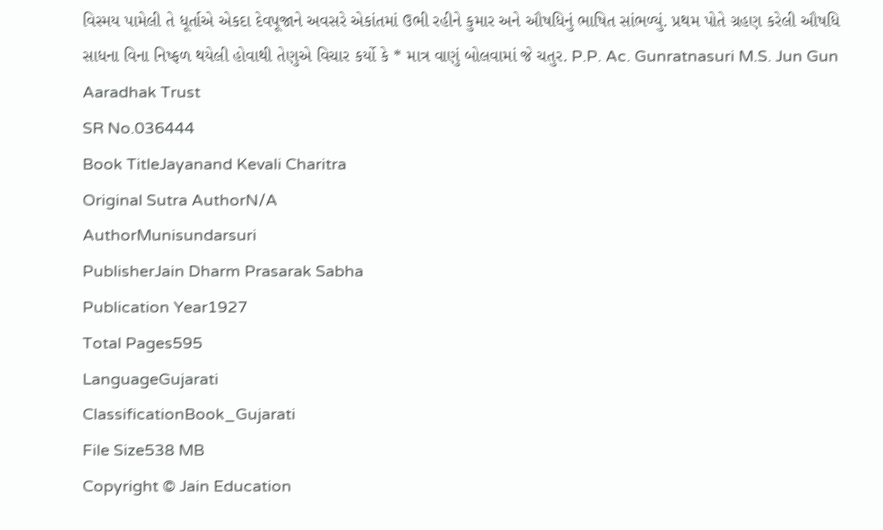વિસ્મય પામેલી તે ધૂર્તાએ એકદા દેવપૂજાને અવસરે એકાંતમાં ઉભી રહીને કુમાર અને ઔષધિનું ભાષિત સાંભળ્યું. પ્રથમ પોતે ગ્રહણ કરેલી ઔષધિ સાધના વિના નિષ્ફળ થયેલી હોવાથી તેણુએ વિચાર કર્યો કે * માત્ર વાણું બોલવામાં જે ચતુર. P.P. Ac. Gunratnasuri M.S. Jun Gun Aaradhak Trust
SR No.036444
Book TitleJayanand Kevali Charitra
Original Sutra AuthorN/A
AuthorMunisundarsuri
PublisherJain Dharm Prasarak Sabha
Publication Year1927
Total Pages595
LanguageGujarati
ClassificationBook_Gujarati
File Size538 MB
Copyright © Jain Education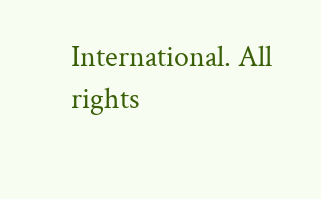International. All rights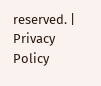reserved. | Privacy Policy